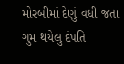મોરબીમાં દેણું વધી જતા ગુમ થયેલુ દંપતિ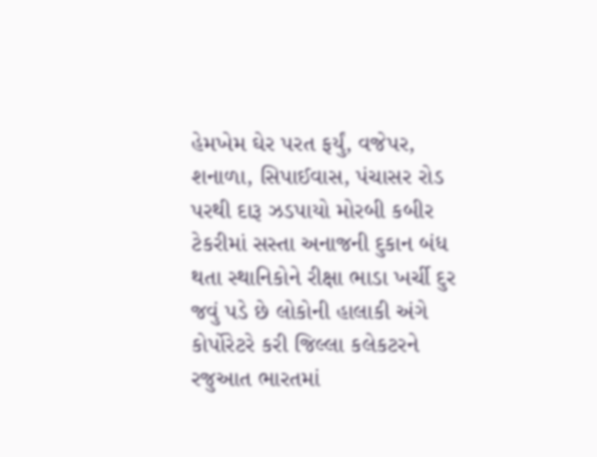હેમખેમ ઘેર પરત ફર્યું, વજેપર, શનાળા, સિપાઈવાસ, પંચાસર રોડ પરથી દારૂ ઝડપાયો મોરબી કબીર ટેકરીમાં સસ્તા અનાજની દુકાન બંધ થતા સ્થાનિકોને રીક્ષા ભાડા ખર્ચી દુર જવું પડે છે લોકોની હાલાકી અંગે કોર્પોરેટરે કરી જિલ્લા કલેકટરને રજુઆત ભારતમાં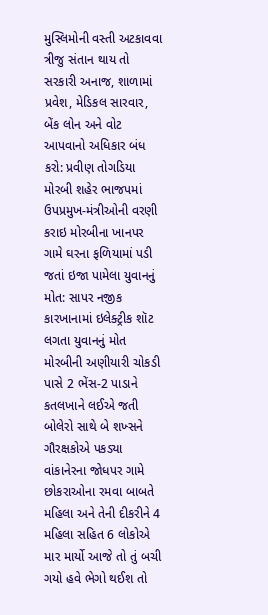મુસ્લિમોની વસ્તી અટકાવવા ત્રીજુ સંતાન થાય તો સરકારી અનાજ, શાળામાં પ્રવેશ, મેડિકલ સારવાર, બેંક લોન અને વોટ આપવાનો અધિકાર બંધ કરો: પ્રવીણ તોગડિયા મોરબી શહેર ભાજપમાં ઉપપ્રમુખ-મંત્રીઓની વરણી કરાઇ મોરબીના ખાનપર ગામે ઘરના ફળિયામાં પડી જતાં ઇજા પામેલા યુવાનનું મોત: સાપર નજીક કારખાનામાં ઇલેક્ટ્રીક શૉટ લગતા યુવાનનું મોત મોરબીની અણીયારી ચોકડી પાસે 2 ભેંસ-2 પાડાને કતલખાને લઈએ જતી બોલેરો સાથે બે શખ્સને ગૌરક્ષકોએ પકડ્યા વાંકાનેરના જોધપર ગામે છોકરાઓના રમવા બાબતે મહિલા અને તેની દીકરીને 4 મહિલા સહિત 6 લોકોએ માર માર્યો આજે તો તું બચી ગયો હવે ભેગો થઈશ તો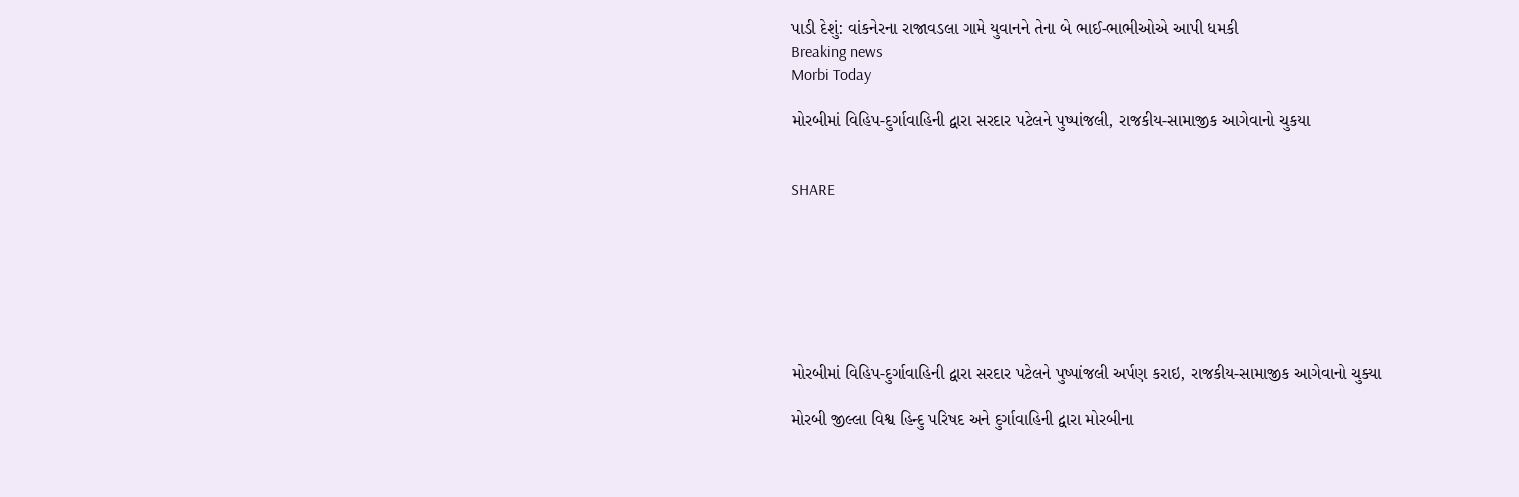પાડી દેશું: વાંકનેરના રાજાવડલા ગામે યુવાનને તેના બે ભાઈ-ભાભીઓએ આપી ધમકી
Breaking news
Morbi Today

મોરબીમાં વિહિપ-દુર્ગાવાહિની દ્વારા સરદાર પટેલને પુષ્પાંજલી, રાજકીય-સામાજીક આગેવાનો ચુકયા


SHARE







મોરબીમાં વિહિપ-દુર્ગાવાહિની દ્વારા સરદાર પટેલને પુષ્પાંજલી અર્પણ કરાઇ, રાજકીય-સામાજીક આગેવાનો ચુક્યા

મોરબી જીલ્લા વિશ્વ હિન્દુ પરિષદ અને દુર્ગાવાહિની દ્વારા મોરબીના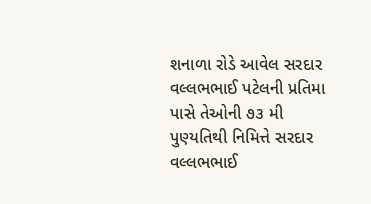શનાળા રોડે આવેલ સરદાર વલ્લભભાઈ પટેલની પ્રતિમા પાસે તેઓની ૭૩ મી પુણ્યતિથી નિમિત્તે સરદાર વલ્લભભાઈ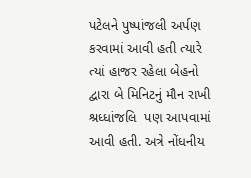પટેલને પુષ્પાંજલી અર્પણ કરવામાં આવી હતી ત્યારે ત્યાં હાજર રહેલા બેહનો દ્વારા બે મિનિટનું મૌન રાખી શ્રધ્ધાંજલિ  પણ આપવામાં આવી હતી. અત્રે નોંધનીય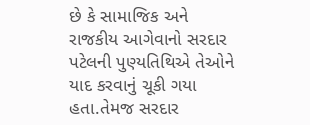છે કે સામાજિક અને રાજકીય આગેવાનો સરદાર પટેલની પુણ્યતિથિએ તેઓને યાદ કરવાનું ચૂકી ગયા હતા.તેમજ સરદાર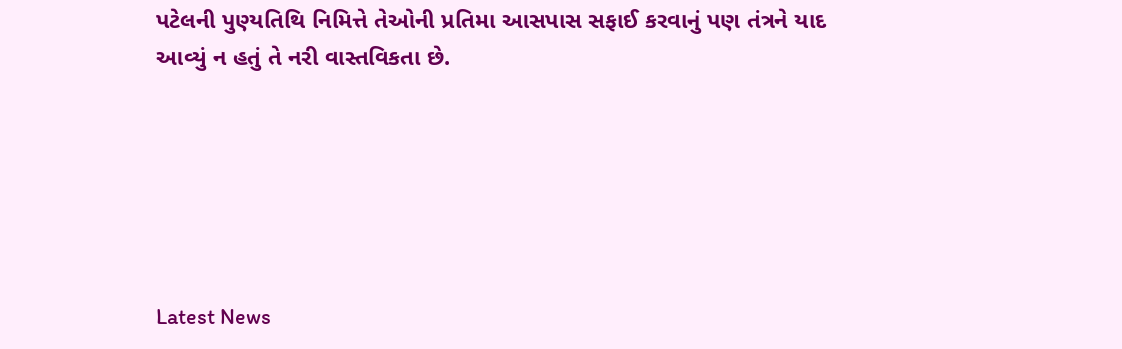પટેલની પુણ્યતિથિ નિમિત્તે તેઓની પ્રતિમા આસપાસ સફાઈ કરવાનું પણ તંત્રને યાદ આવ્યું ન હતું તે નરી વાસ્તવિકતા છે.






Latest News